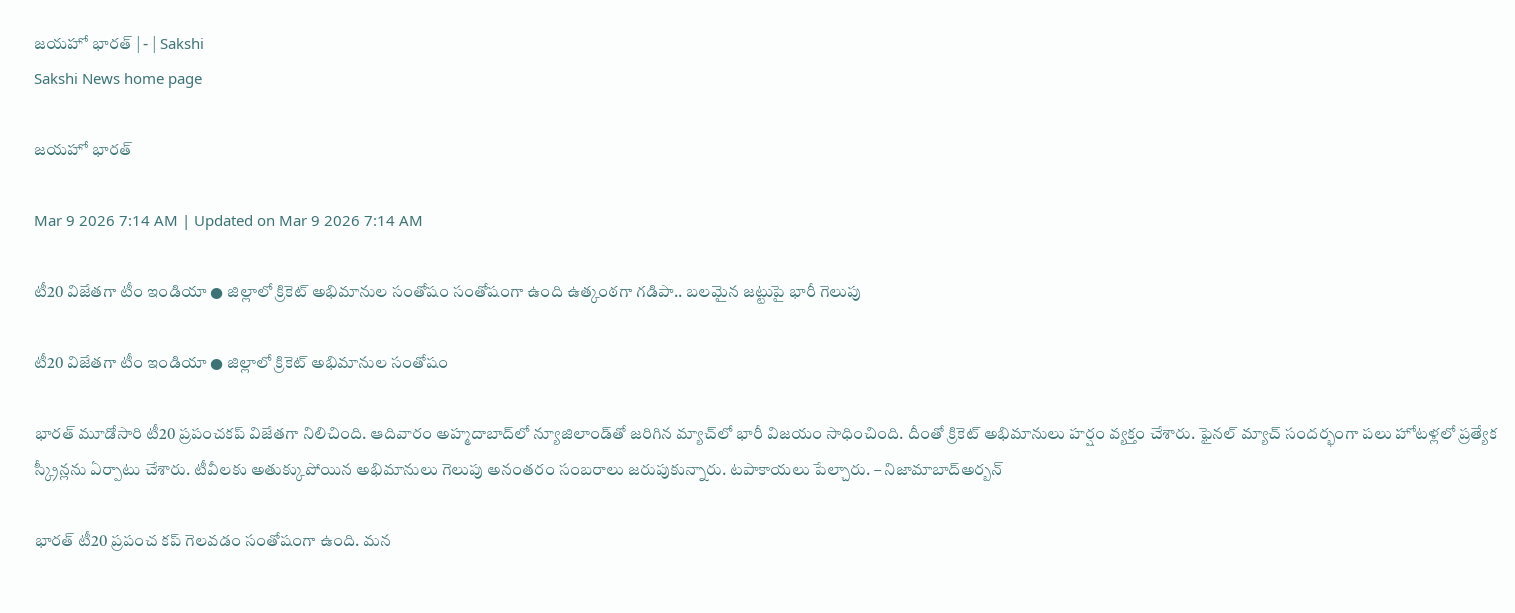జయహో భారత్‌ | - | Sakshi
Sakshi News home page

జయహో భారత్‌

Mar 9 2026 7:14 AM | Updated on Mar 9 2026 7:14 AM

టీ20 విజేతగా టీం ఇండియా ● జిల్లాలో క్రికెట్‌ అభిమానుల సంతోషం సంతోషంగా ఉంది ఉత్కంఠగా గడిపా.. బలమైన జట్టుపై భారీ గెలుపు

టీ20 విజేతగా టీం ఇండియా ● జిల్లాలో క్రికెట్‌ అభిమానుల సంతోషం

భారత్‌ మూడోసారి టీ20 ప్రపంచకప్‌ విజేతగా నిలిచింది. ఆదివారం అహ్మదాబాద్‌లో న్యూజిలాండ్‌తో జరిగిన మ్యాచ్‌లో భారీ విజయం సాధించింది. దీంతో క్రికెట్‌ అభిమానులు హర్షం వ్యక్తం చేశారు. ఫైనల్‌ మ్యాచ్‌ సందర్భంగా పలు హోటళ్లలో ప్రత్యేక స్క్రీన్లను ఏర్పాటు చేశారు. టీవీలకు అతుక్కుపోయిన అభిమానులు గెలుపు అనంతరం సంబరాలు జరుపుకున్నారు. టపాకాయలు పేల్చారు. – నిజామాబాద్‌అర్బన్‌

భారత్‌ టీ20 ప్రపంచ కప్‌ గెలవడం సంతోషంగా ఉంది. మన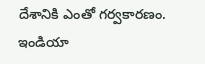దేశానికి ఎంతో గర్వకారణం. ఇండియా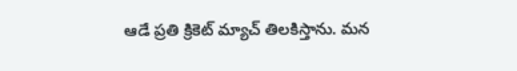ఆడే ప్రతి క్రికెట్‌ మ్యాచ్‌ తిలకిస్తాను. మన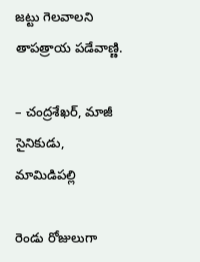జట్టు గెలవాలని తాపత్రాయ పడేవాణ్ణి.

– చంద్రశేఖర్‌, మాజీ సైనికుడు, మామిడిపల్లి

రెండు రోజులుగా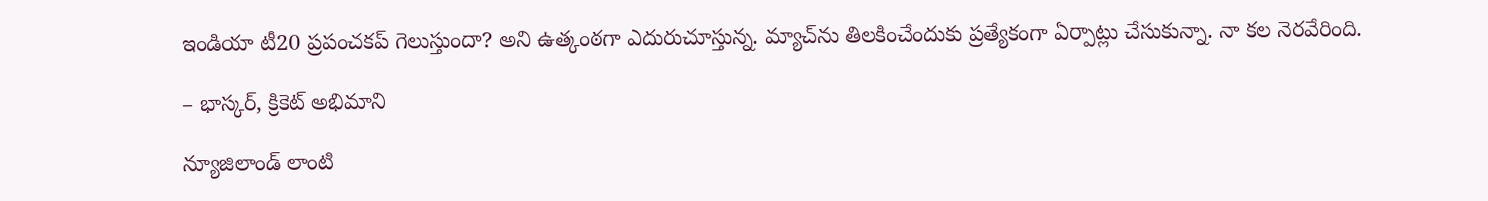ఇండియా టీ20 ప్రపంచకప్‌ గెలుస్తుందా? అని ఉత్కంఠగా ఎదురుచూస్తున్న. మ్యాచ్‌ను తిలకించేందుకు ప్రత్యేకంగా ఏర్పాట్లు చేసుకున్నా. నా కల నెరవేరింది.

– భాస్కర్‌, క్రికెట్‌ అభిమాని

న్యూజిలాండ్‌ లాంటి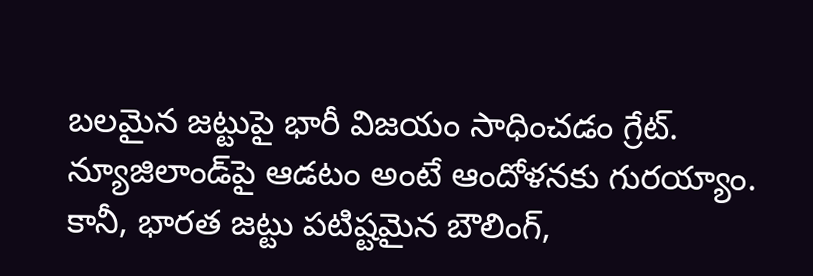బలమైన జట్టుపై భారీ విజయం సాధించడం గ్రేట్‌. న్యూజిలాండ్‌పై ఆడటం అంటే ఆందోళనకు గురయ్యాం. కానీ, భారత జట్టు పటిష్టమైన బౌలింగ్‌,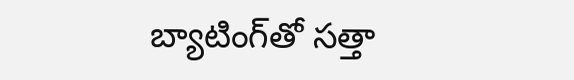బ్యాటింగ్‌తో సత్తా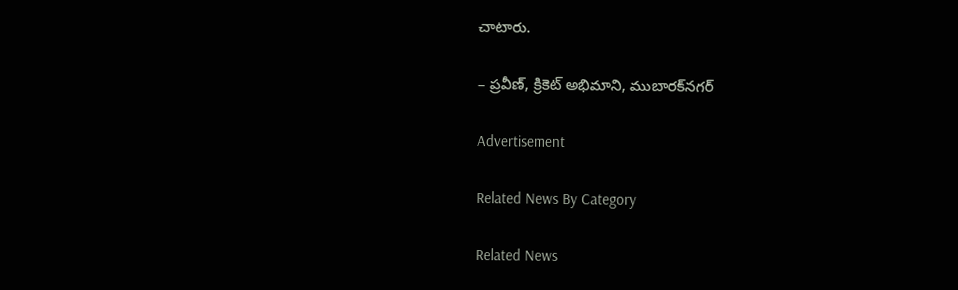చాటారు.

– ప్రవీణ్‌, క్రికెట్‌ అభిమాని, ముబారక్‌నగర్‌

Advertisement

Related News By Category

Related News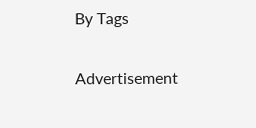By Tags

Advertisement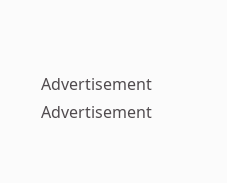Advertisement
Advertisement